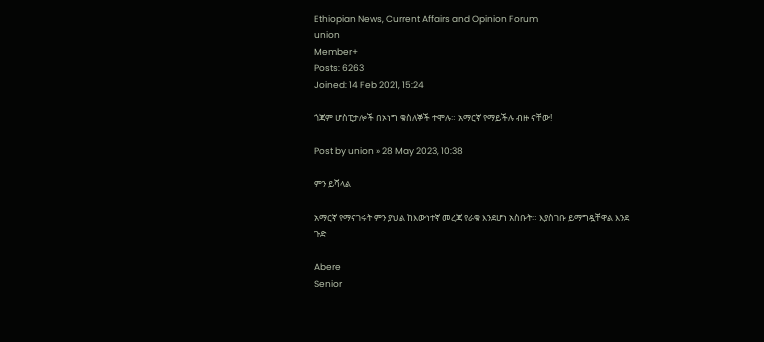Ethiopian News, Current Affairs and Opinion Forum
union
Member+
Posts: 6263
Joined: 14 Feb 2021, 15:24

ጎጃም ሆስፒታሎች በኦነግ ቁስለኞች ተሞሉ። አማርኛ የማይችሉ ብዙ ናቸው!

Post by union » 28 May 2023, 10:38

ምን ይሻላል

አማርኛ የማናገሩት ምን ያህል ከእውነተኛ መረጃ የራቁ እንደሆነ አስቡት። እያስገቡ ይማግዷቸዋል እንደ ጉድ

Abere
Senior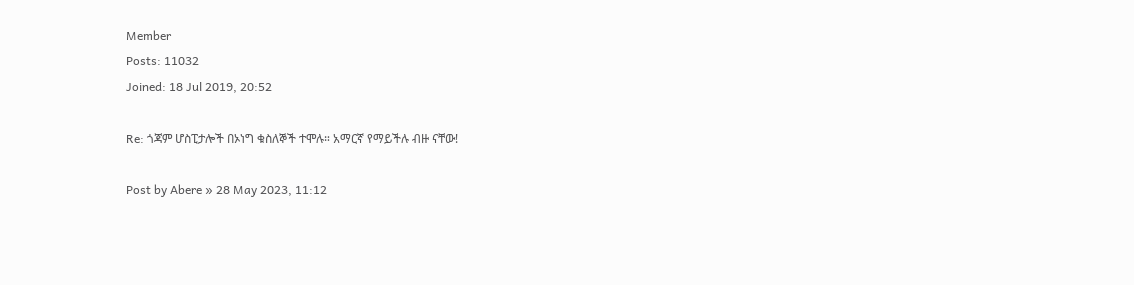Member
Posts: 11032
Joined: 18 Jul 2019, 20:52

Re: ጎጃም ሆስፒታሎች በኦነግ ቁስለኞች ተሞሉ። አማርኛ የማይችሉ ብዙ ናቸው!

Post by Abere » 28 May 2023, 11:12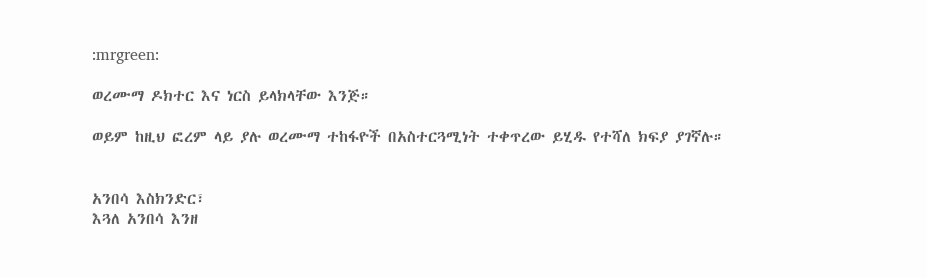:mrgreen:

ወረሙማ ዶክተር እና ነርስ ይላክላቸው እንጅ።

ወይም ከዚህ ፎረም ላይ ያሉ ወረሙማ ተከፋዮች በአስተርጓሚነት ተቀጥረው ይሂዱ የተሻለ ክፍያ ያገኛሉ።


አንበሳ እስክንድር፣
እጓለ አንበሳ እንዘ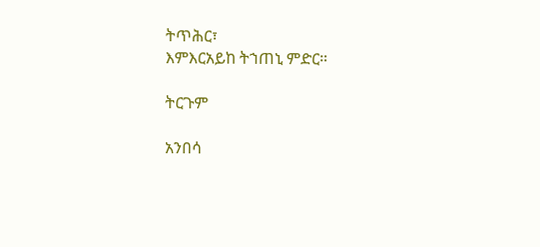ትጥሕር፣
እምእርአይከ ትኀጠኒ ምድር።

ትርጉም

አንበሳ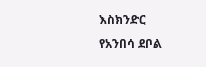እስክንድር
የአንበሳ ደቦል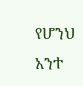የሆንህ አንተ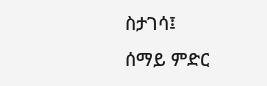ስታገሳ፤
ሰማይ ምድር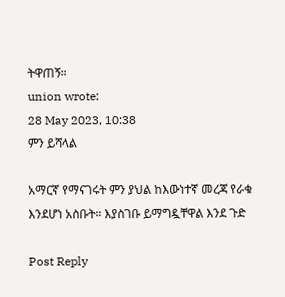ትዋጠኝ።
union wrote:
28 May 2023, 10:38
ምን ይሻላል

አማርኛ የማናገሩት ምን ያህል ከእውነተኛ መረጃ የራቁ እንደሆነ አስቡት። እያስገቡ ይማግዷቸዋል እንደ ጉድ

Post Reply